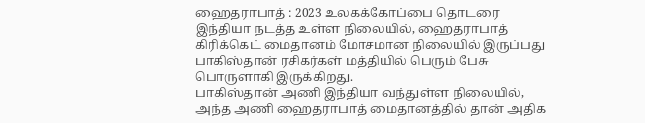ஹைதராபாத் : 2023 உலகக்கோப்பை தொடரை இந்தியா நடத்த உள்ள நிலையில், ஹைதராபாத் கிரிக்கெட் மைதானம் மோசமான நிலையில் இருப்பது பாகிஸ்தான் ரசிகர்கள் மத்தியில் பெரும் பேசு பொருளாகி இருக்கிறது.
பாகிஸ்தான் அணி இந்தியா வந்துள்ள நிலையில், அந்த அணி ஹைதராபாத் மைதானத்தில் தான் அதிக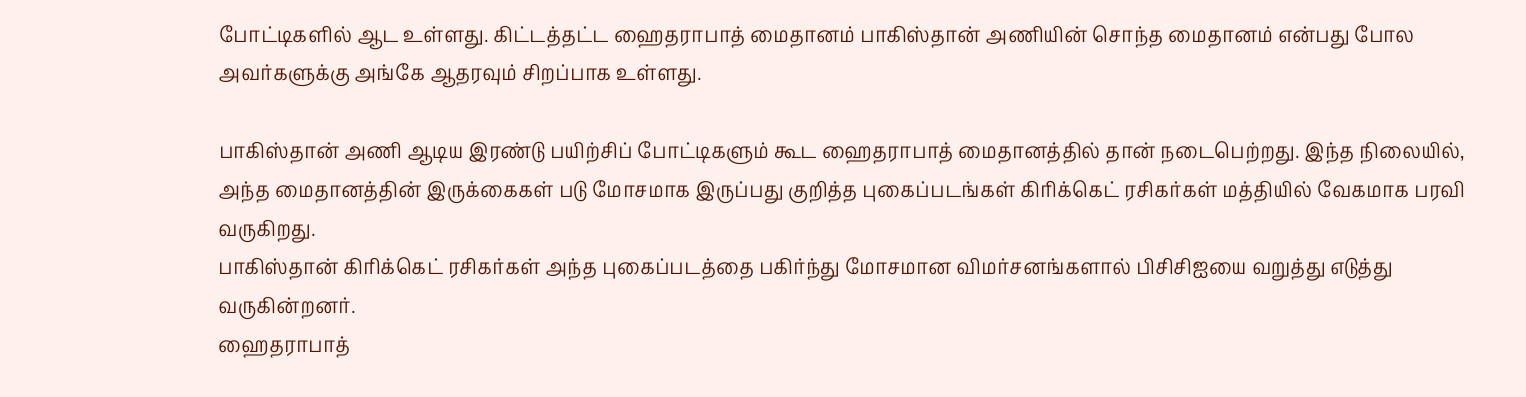போட்டிகளில் ஆட உள்ளது. கிட்டத்தட்ட ஹைதராபாத் மைதானம் பாகிஸ்தான் அணியின் சொந்த மைதானம் என்பது போல அவர்களுக்கு அங்கே ஆதரவும் சிறப்பாக உள்ளது.

பாகிஸ்தான் அணி ஆடிய இரண்டு பயிற்சிப் போட்டிகளும் கூட ஹைதராபாத் மைதானத்தில் தான் நடைபெற்றது. இந்த நிலையில், அந்த மைதானத்தின் இருக்கைகள் படு மோசமாக இருப்பது குறித்த புகைப்படங்கள் கிரிக்கெட் ரசிகர்கள் மத்தியில் வேகமாக பரவி வருகிறது.
பாகிஸ்தான் கிரிக்கெட் ரசிகர்கள் அந்த புகைப்படத்தை பகிர்ந்து மோசமான விமர்சனங்களால் பிசிசிஐயை வறுத்து எடுத்து வருகின்றனர்.
ஹைதராபாத்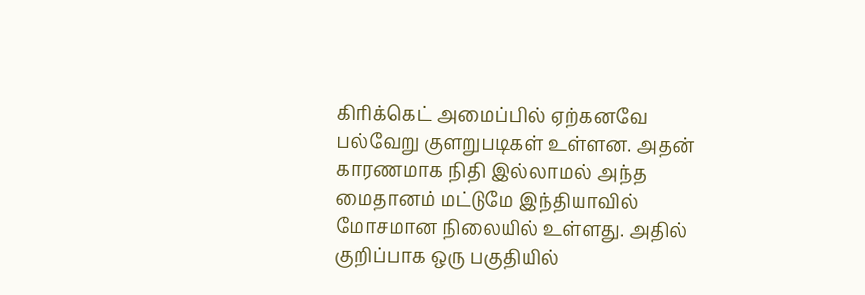கிரிக்கெட் அமைப்பில் ஏற்கனவே பல்வேறு குளறுபடிகள் உள்ளன. அதன் காரணமாக நிதி இல்லாமல் அந்த மைதானம் மட்டுமே இந்தியாவில் மோசமான நிலையில் உள்ளது. அதில் குறிப்பாக ஒரு பகுதியில்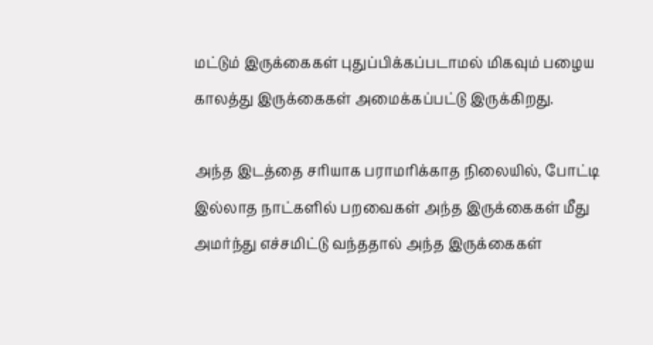மட்டும் இருக்கைகள் புதுப்பிக்கப்படாமல் மிகவும் பழைய காலத்து இருக்கைகள் அமைக்கப்பட்டு இருக்கிறது.

அந்த இடத்தை சரியாக பராமரிக்காத நிலையில், போட்டி இல்லாத நாட்களில் பறவைகள் அந்த இருக்கைகள் மீது அமர்ந்து எச்சமிட்டு வந்ததால் அந்த இருக்கைகள்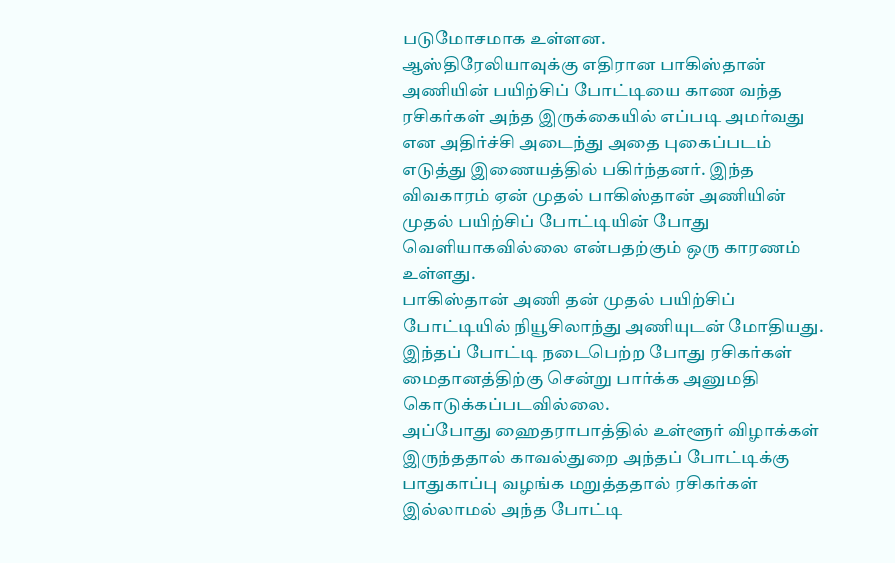படுமோசமாக உள்ளன.
ஆஸ்திரேலியாவுக்கு எதிரான பாகிஸ்தான் அணியின் பயிற்சிப் போட்டியை காண வந்த ரசிகர்கள் அந்த இருக்கையில் எப்படி அமர்வது என அதிர்ச்சி அடைந்து அதை புகைப்படம் எடுத்து இணையத்தில் பகிர்ந்தனர். இந்த விவகாரம் ஏன் முதல் பாகிஸ்தான் அணியின் முதல் பயிற்சிப் போட்டியின் போது வெளியாகவில்லை என்பதற்கும் ஒரு காரணம் உள்ளது.
பாகிஸ்தான் அணி தன் முதல் பயிற்சிப் போட்டியில் நியூசிலாந்து அணியுடன் மோதியது. இந்தப் போட்டி நடைபெற்ற போது ரசிகர்கள் மைதானத்திற்கு சென்று பார்க்க அனுமதி கொடுக்கப்படவில்லை.
அப்போது ஹைதராபாத்தில் உள்ளூர் விழாக்கள் இருந்ததால் காவல்துறை அந்தப் போட்டிக்கு பாதுகாப்பு வழங்க மறுத்ததால் ரசிகர்கள் இல்லாமல் அந்த போட்டி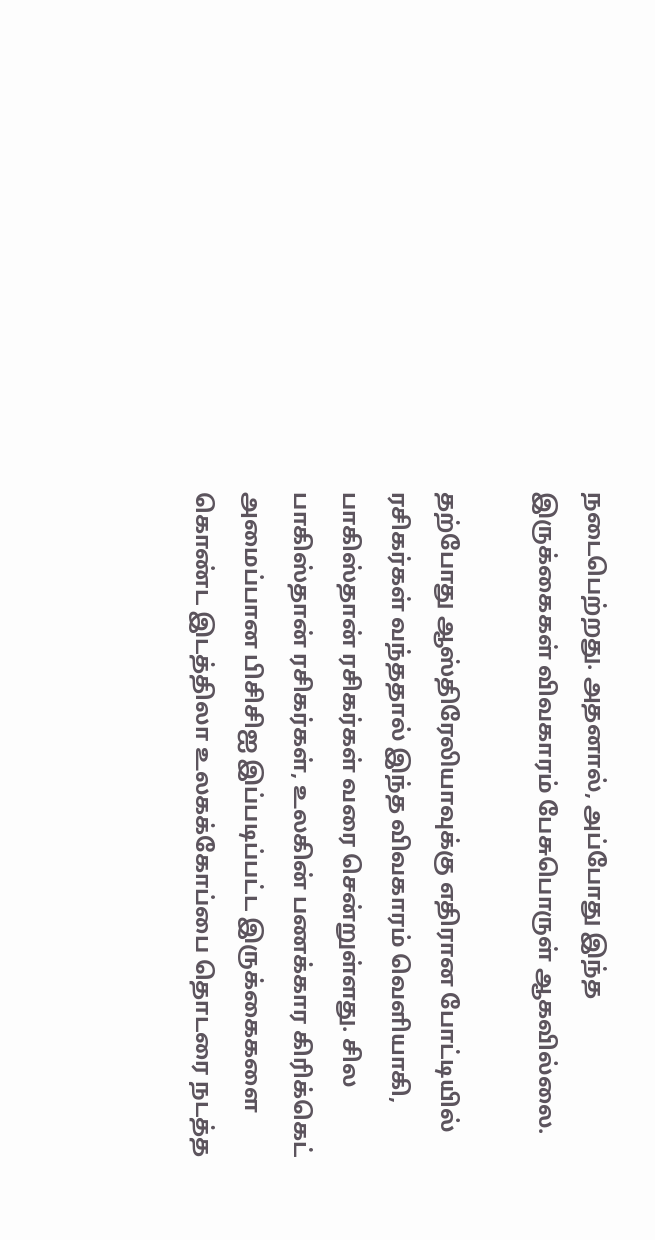நடைபெற்றது. அதனால், அப்போது இந்த இருக்கைகள் விவகாரம் பேசுபொருள் ஆகவில்லை.

தற்போது ஆஸ்திரேலியாவுக்கு எதிரான போட்டியில் ரசிகர்கள் வந்ததால் இந்த விவகாரம் வெளியாகி, பாகிஸ்தான் ரசிகர்கள் வரை சென்றுள்ளது. சில பாகிஸ்தான் ரசிகர்கள், உலகின் பணக்கார கிரிக்கெட் அமைப்பான பிசிசிஐ இப்படிப்பட்ட இருக்கைகளை கொண்ட இடத்திலா உலகக்கோப்பை தொடரை நடத்த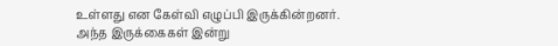உள்ளது என கேள்வி எழுப்பி இருக்கின்றனர்.
அந்த இருக்கைகள் இன்று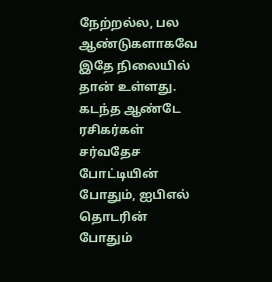நேற்றல்ல, பல ஆண்டுகளாகவே இதே நிலையில் தான் உள்ளது. கடந்த ஆண்டே ரசிகர்கள் சர்வதேச போட்டியின் போதும், ஐபிஎல் தொடரின் போதும்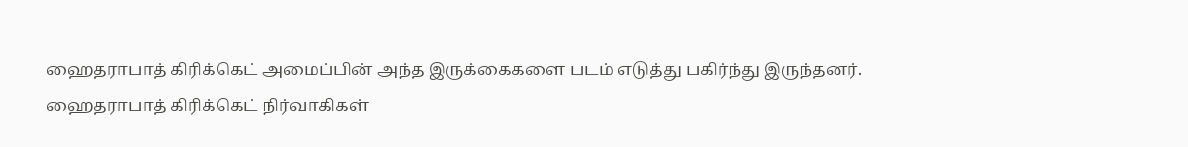ஹைதராபாத் கிரிக்கெட் அமைப்பின் அந்த இருக்கைகளை படம் எடுத்து பகிர்ந்து இருந்தனர்.
ஹைதராபாத் கிரிக்கெட் நிர்வாகிகள்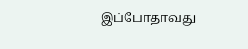இப்போதாவது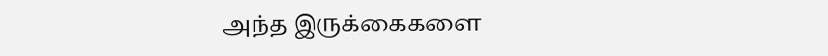அந்த இருக்கைகளை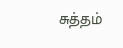சுத்தம்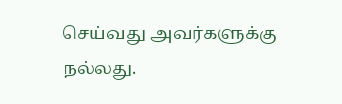செய்வது அவர்களுக்கு நல்லது.